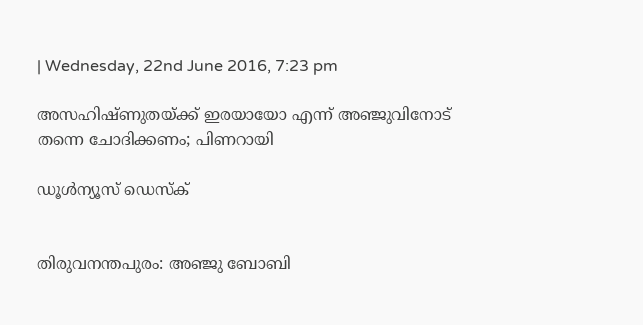| Wednesday, 22nd June 2016, 7:23 pm

അസഹിഷ്ണുതയ്ക്ക് ഇരയായോ എന്ന് അഞ്ജുവിനോട് തന്നെ ചോദിക്കണം; പിണറായി

ഡൂള്‍ന്യൂസ് ഡെസ്‌ക്


തിരുവനന്തപുരം: അഞ്ജു ബോബി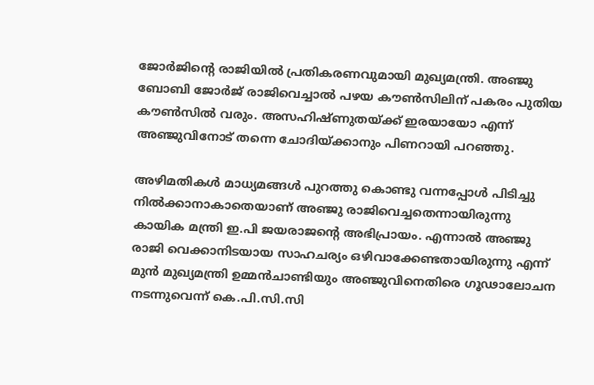ജോര്‍ജിന്റെ രാജിയില്‍ പ്രതികരണവുമായി മുഖ്യമന്ത്രി. അഞ്ജു ബോബി ജോര്‍ജ് രാജിവെച്ചാല്‍ പഴയ കൗണ്‍സിലിന് പകരം പുതിയ കൗണ്‍സില്‍ വരും. അസഹിഷ്ണുതയ്ക്ക് ഇരയായോ എന്ന് അഞ്ജുവിനോട് തന്നെ ചോദിയ്ക്കാനും പിണറായി പറഞ്ഞു.

അഴിമതികള്‍ മാധ്യമങ്ങള്‍ പുറത്തു കൊണ്ടു വന്നപ്പോള്‍ പിടിച്ചു നില്‍ക്കാനാകാതെയാണ് അഞ്ജു രാജിവെച്ചതെന്നായിരുന്നു കായിക മന്ത്രി ഇ.പി ജയരാജന്റെ അഭിപ്രായം. എന്നാല്‍ അഞ്ജു രാജി വെക്കാനിടയായ സാഹചര്യം ഒഴിവാക്കേണ്ടതായിരുന്നു എന്ന് മുന്‍ മുഖ്യമന്ത്രി ഉമ്മന്‍ചാണ്ടിയും അഞ്ജുവിനെതിരെ ഗൂഢാലോചന നടന്നുവെന്ന് കെ.പി.സി.സി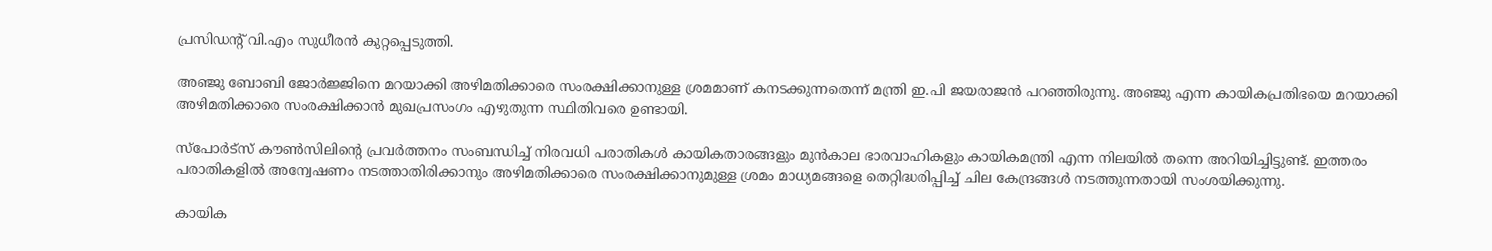പ്രസിഡന്റ് വി.എം സുധീരന്‍ കുറ്റപ്പെടുത്തി.

അഞ്ജു ബോബി ജോര്‍ജ്ജിനെ മറയാക്കി അഴിമതിക്കാരെ സംരക്ഷിക്കാനുള്ള ശ്രമമാണ് കനടക്കുന്നതെന്ന് മന്ത്രി ഇ.പി ജയരാജന്‍ പറഞ്ഞിരുന്നു. അഞ്ജു എന്ന കായികപ്രതിഭയെ മറയാക്കി അഴിമതിക്കാരെ സംരക്ഷിക്കാന്‍ മുഖപ്രസംഗം എഴുതുന്ന സ്ഥിതിവരെ ഉണ്ടായി.

സ്‌പോര്‍ട്‌സ് കൗണ്‍സിലിന്റെ പ്രവര്‍ത്തനം സംബന്ധിച്ച് നിരവധി പരാതികള്‍ കായികതാരങ്ങളും മുന്‍കാല ഭാരവാഹികളും കായികമന്ത്രി എന്ന നിലയില്‍ തന്നെ അറിയിച്ചിട്ടുണ്ട്. ഇത്തരം പരാതികളില്‍ അന്വേഷണം നടത്താതിരിക്കാനും അഴിമതിക്കാരെ സംരക്ഷിക്കാനുമുള്ള ശ്രമം മാധ്യമങ്ങളെ തെറ്റിദ്ധരിപ്പിച്ച് ചില കേന്ദ്രങ്ങള്‍ നടത്തുന്നതായി സംശയിക്കുന്നു.

കായിക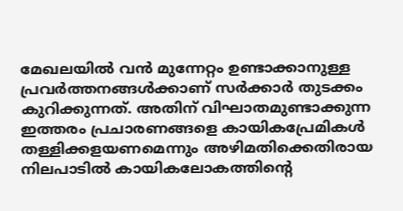മേഖലയില്‍ വന്‍ മുന്നേറ്റം ഉണ്ടാക്കാനുള്ള പ്രവര്‍ത്തനങ്ങള്‍ക്കാണ് സര്‍ക്കാര്‍ തുടക്കം കുറിക്കുന്നത്. അതിന് വിഘാതമുണ്ടാക്കുന്ന ഇത്തരം പ്രചാരണങ്ങളെ കായികപ്രേമികള്‍ തള്ളിക്കളയണമെന്നും അഴിമതിക്കെതിരായ നിലപാടില്‍ കായികലോകത്തിന്റെ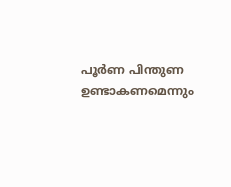പൂര്‍ണ പിന്തുണ ഉണ്ടാകണമെന്നും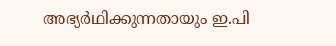അഭ്യര്‍ഥിക്കുന്നതായും ഇ.പി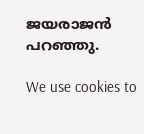ജയരാജന്‍ പറഞ്ഞു.

We use cookies to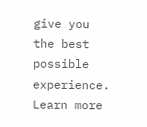give you the best possible experience. Learn more